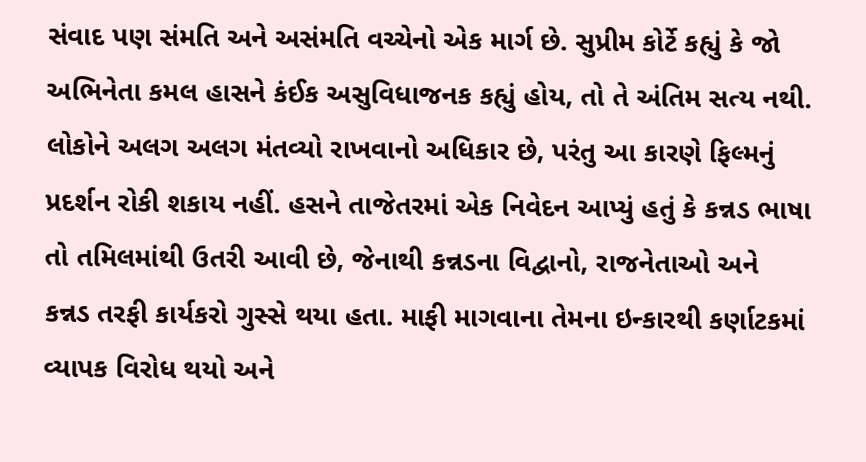સંવાદ પણ સંમતિ અને અસંમતિ વચ્ચેનો એક માર્ગ છે. સુપ્રીમ કોર્ટે કહ્યું કે જો અભિનેતા કમલ હાસને કંઈક અસુવિધાજનક કહ્યું હોય, તો તે અંતિમ સત્ય નથી. લોકોને અલગ અલગ મંતવ્યો રાખવાનો અધિકાર છે, પરંતુ આ કારણે ફિલ્મનું પ્રદર્શન રોકી શકાય નહીં. હસને તાજેતરમાં એક નિવેદન આપ્યું હતું કે કન્નડ ભાષા તો તમિલમાંથી ઉતરી આવી છે, જેનાથી કન્નડના વિદ્વાનો, રાજનેતાઓ અને કન્નડ તરફી કાર્યકરો ગુસ્સે થયા હતા. માફી માગવાના તેમના ઇન્કારથી કર્ણાટકમાં વ્યાપક વિરોધ થયો અને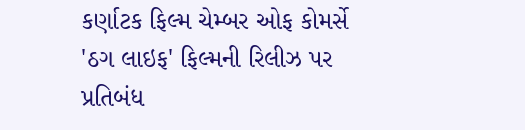કર્ણાટક ફિલ્મ ચેમ્બર ઓફ કોમર્સે 'ઠગ લાઇફ' ફિલ્મની રિલીઝ પર પ્રતિબંધ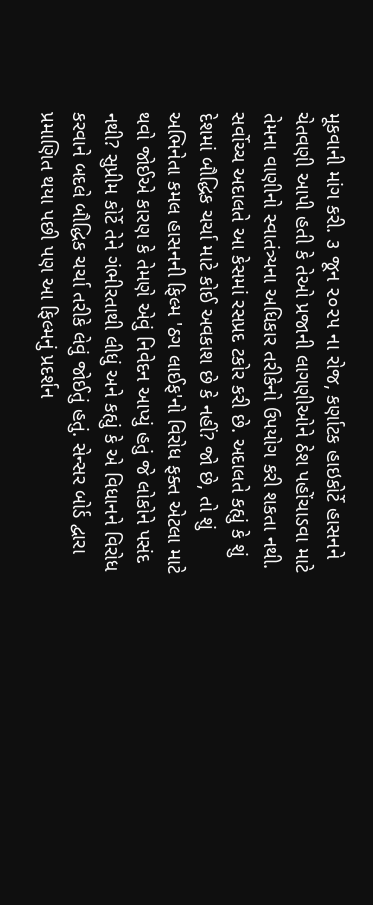મૂકવાની માંગ કરી. ૩ જૂન ૨૦૨૫ ના રોજ, કર્ણાટક હાઇકોર્ટે હાસનને ચેતવણી આપી હતી કે તેઓ પ્રજાની લાગણીઓને ઠેશ પહોંચાડવા માટે તેમના વાણીનો સ્વાતંત્ર્યના અધિકાર તરીકેનો ઉપયોગ કરી શકતા નથી.
સર્વોચ્ચ અદાલતે આ કેસમાં રસપ્રદ ટકોર કરી છે. અદાલતે કહ્યું કે શું દેશમાં બૌદ્ધિક ચર્ચા માટે કોઈ અવકાશ છે કે નહીં? જો છે, તો શું અભિનેતા કમલ હાસનની ફિલ્મ 'ઠગ લાઈફ'નો વિરોધ ફક્ત એટલા માટે થવો જોઈએ કારણ કે તેમણે એવું નિવેદન આપ્યું હતું જે લોકોને પસંદ નથી? સુપ્રીમ કોર્ટે તેને ગંભીરતાથી લીધું અને કહ્યું કે એ વિધાનને વિરોધ કરવાને બદલે બૌદ્ધિક ચર્ચા તરીકે લેવું જોઈતું હતું. સેન્સર બોર્ડ દ્વારા પ્રમાણિત થયા પછી પણ આ ફિલ્મનું પ્રદર્શન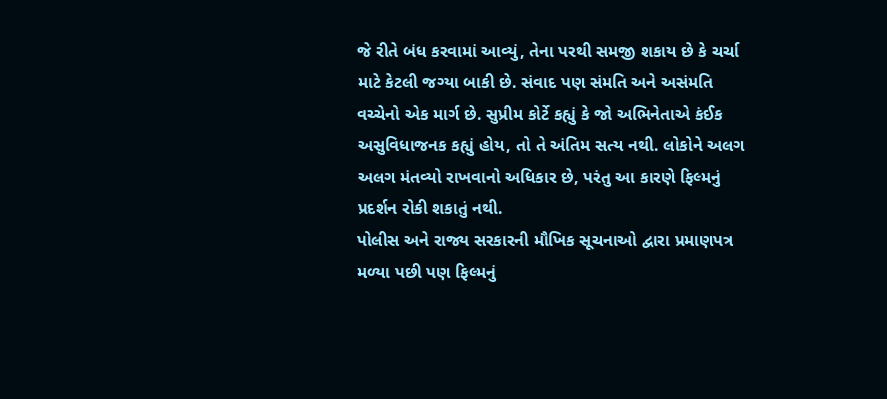જે રીતે બંધ કરવામાં આવ્યું, તેના પરથી સમજી શકાય છે કે ચર્ચા માટે કેટલી જગ્યા બાકી છે. સંવાદ પણ સંમતિ અને અસંમતિ વચ્ચેનો એક માર્ગ છે. સુપ્રીમ કોર્ટે કહ્યું કે જો અભિનેતાએ કંઈક અસુવિધાજનક કહ્યું હોય, તો તે અંતિમ સત્ય નથી. લોકોને અલગ અલગ મંતવ્યો રાખવાનો અધિકાર છે, પરંતુ આ કારણે ફિલ્મનું પ્રદર્શન રોકી શકાતું નથી.
પોલીસ અને રાજ્ય સરકારની મૌખિક સૂચનાઓ દ્વારા પ્રમાણપત્ર મળ્યા પછી પણ ફિલ્મનું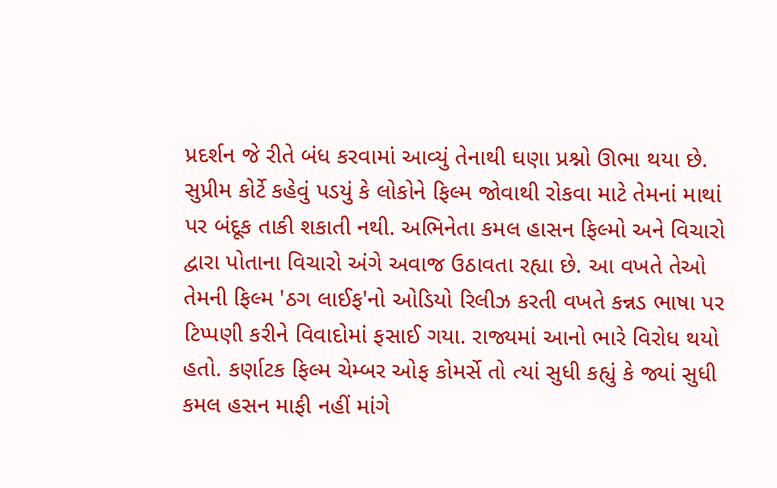પ્રદર્શન જે રીતે બંધ કરવામાં આવ્યું તેનાથી ઘણા પ્રશ્નો ઊભા થયા છે. સુપ્રીમ કોર્ટે કહેવું પડયું કે લોકોને ફિલ્મ જોવાથી રોકવા માટે તેમનાં માથાં પર બંદૂક તાકી શકાતી નથી. અભિનેતા કમલ હાસન ફિલ્મો અને વિચારો દ્વારા પોતાના વિચારો અંગે અવાજ ઉઠાવતા રહ્યા છે. આ વખતે તેઓ તેમની ફિલ્મ 'ઠગ લાઈફ'નો ઓડિયો રિલીઝ કરતી વખતે કન્નડ ભાષા પર ટિપ્પણી કરીને વિવાદોમાં ફસાઈ ગયા. રાજ્યમાં આનો ભારે વિરોધ થયો હતો. કર્ણાટક ફિલ્મ ચેમ્બર ઓફ કોમર્સે તો ત્યાં સુધી કહ્યું કે જ્યાં સુધી કમલ હસન માફી નહીં માંગે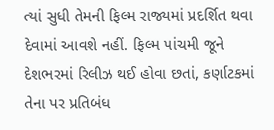ત્યાં સુધી તેમની ફિલ્મ રાજ્યમાં પ્રદર્શિત થવા દેવામાં આવશે નહીં. ફિલ્મ ૫ાંચમી જૂને દેશભરમાં રિલીઝ થઈ હોવા છતાં, કર્ણાટકમાં તેના પર પ્રતિબંધ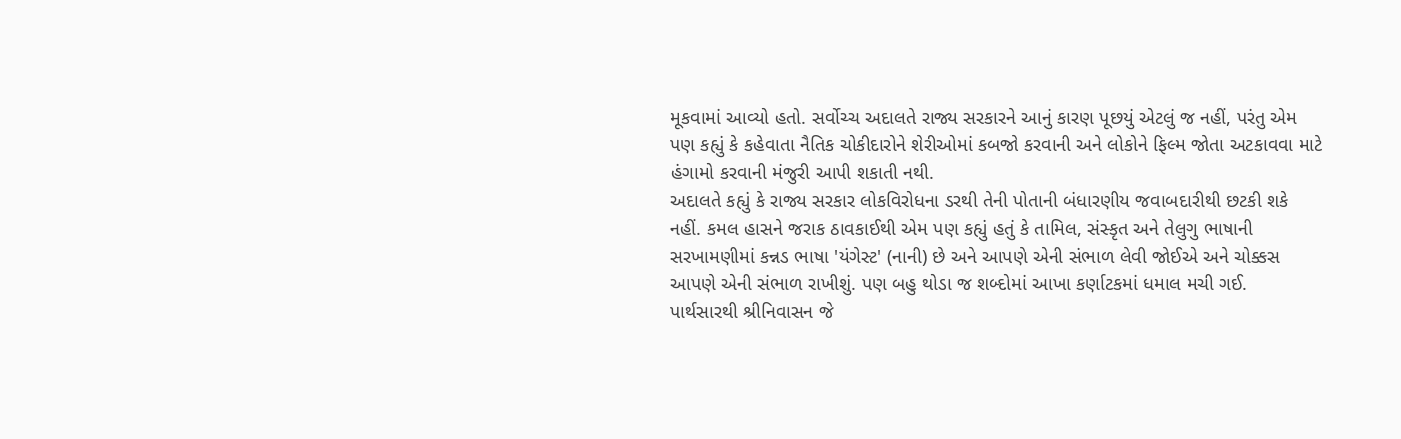મૂકવામાં આવ્યો હતો. સર્વોચ્ચ અદાલતે રાજ્ય સરકારને આનું કારણ પૂછયું એટલું જ નહીં, પરંતુ એમ પણ કહ્યું કે કહેવાતા નૈતિક ચોકીદારોને શેરીઓમાં કબજો કરવાની અને લોકોને ફિલ્મ જોતા અટકાવવા માટે હંગામો કરવાની મંજુરી આપી શકાતી નથી.
અદાલતે કહ્યું કે રાજ્ય સરકાર લોકવિરોધના ડરથી તેની પોતાની બંધારણીય જવાબદારીથી છટકી શકે નહીં. કમલ હાસને જરાક ઠાવકાઈથી એમ પણ કહ્યું હતું કે તામિલ, સંસ્કૃત અને તેલુગુ ભાષાની સરખામણીમાં કન્નડ ભાષા 'યંગેસ્ટ' (નાની) છે અને આપણે એની સંભાળ લેવી જોઈએ અને ચોક્કસ આપણે એની સંભાળ રાખીશું. પણ બહુ થોડા જ શબ્દોમાં આખા કર્ણાટકમાં ધમાલ મચી ગઈ.
પાર્થસારથી શ્રીનિવાસન જે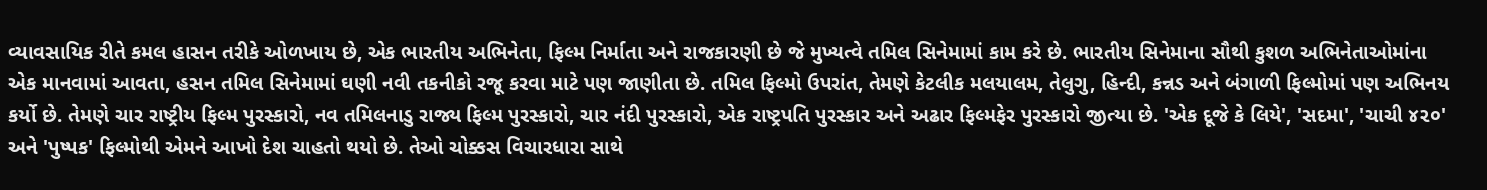વ્યાવસાયિક રીતે કમલ હાસન તરીકે ઓળખાય છે, એક ભારતીય અભિનેતા, ફિલ્મ નિર્માતા અને રાજકારણી છે જે મુખ્યત્વે તમિલ સિનેમામાં કામ કરે છે. ભારતીય સિનેમાના સૌથી કુશળ અભિનેતાઓમાંના એક માનવામાં આવતા, હસન તમિલ સિનેમામાં ઘણી નવી તકનીકો રજૂ કરવા માટે પણ જાણીતા છે. તમિલ ફિલ્મો ઉપરાંત, તેમણે કેટલીક મલયાલમ, તેલુગુ, હિન્દી, કન્નડ અને બંગાળી ફિલ્મોમાં પણ અભિનય કર્યો છે. તેમણે ચાર રાષ્ટ્રીય ફિલ્મ પુરસ્કારો, નવ તમિલનાડુ રાજ્ય ફિલ્મ પુરસ્કારો, ચાર નંદી પુરસ્કારો, એક રાષ્ટ્રપતિ પુરસ્કાર અને અઢાર ફિલ્મફેર પુરસ્કારો જીત્યા છે. 'એક દૂજે કે લિયે', 'સદમા', 'ચાચી ૪૨૦' અને 'પુષ્પક' ફિલ્મોથી એમને આખો દેશ ચાહતો થયો છે. તેઓ ચોક્કસ વિચારધારા સાથે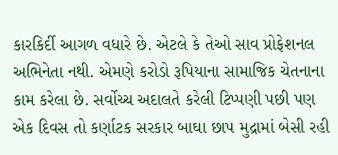કારકિર્દી આગળ વધારે છે. એટલે કે તેઓ સાવ પ્રોફેશનલ અભિનેતા નથી. એમણે કરોડો રૂપિયાના સામાજિક ચેતનાના કામ કરેલા છે. સર્વોચ્ચ અદાલતે કરેલી ટિપ્પણી પછી પણ એક દિવસ તો કર્ણાટક સરકાર બાઘા છાપ મુદ્રામાં બેસી રહી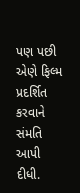પણ પછી એણે ફિલ્મ પ્રદર્શિત કરવાને સંમતિ આપી દીધી.